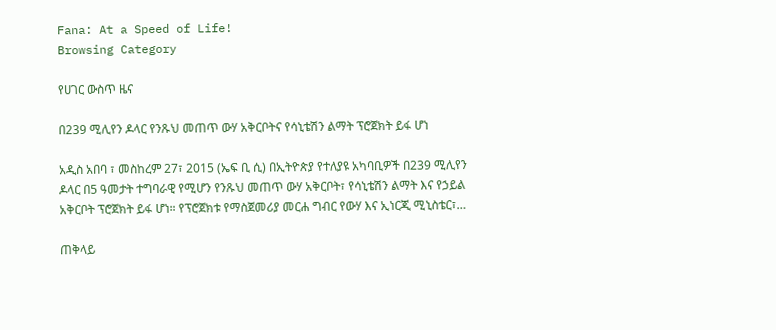Fana: At a Speed of Life!
Browsing Category

የሀገር ውስጥ ዜና

በ239 ሚሊየን ዶላር የንጹህ መጠጥ ውሃ አቅርቦትና የሳኒቴሽን ልማት ፕሮጀክት ይፋ ሆነ

አዲስ አበባ ፣ መስከረም 27፣ 2015 (ኤፍ ቢ ሲ) በኢትዮጵያ የተለያዩ አካባቢዎች በ239 ሚሊየን ዶላር በ5 ዓመታት ተግባራዊ የሚሆን የንጹህ መጠጥ ውሃ አቅርቦት፣ የሳኒቴሽን ልማት እና የኃይል አቅርቦት ፕሮጀክት ይፋ ሆነ። የፕሮጀክቱ የማስጀመሪያ መርሐ ግብር የውሃ እና ኢነርጂ ሚኒስቴር፣…

ጠቅላይ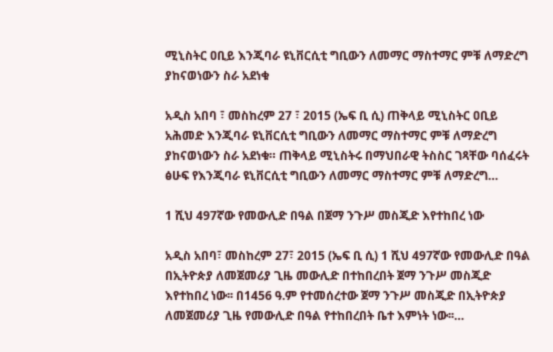ሚኒስትር ዐቢይ እንጂባራ ዩኒቨርሲቲ ግቢውን ለመማር ማስተማር ምቹ ለማድረግ ያከናወነውን ስራ አደነቁ

አዲስ አበባ ፣ መስከረም 27 ፣ 2015 (ኤፍ ቢ ሲ) ጠቅላይ ሚኒስትር ዐቢይ አሕመድ እንጂባራ ዩኒቨርሲቲ ግቢውን ለመማር ማስተማር ምቹ ለማድረግ ያከናወነውን ስራ አደነቁ። ጠቅላይ ሚኒስትሩ በማህበራዊ ትስስር ገጻቸው ባሰፈሩት ፅሁፍ የእንጂባራ ዩኒቨርሲቲ ግቢውን ለመማር ማስተማር ምቹ ለማድረግ…

1 ሺህ 497ኛው የመውሊድ በዓል በጀማ ንጉሥ መስጂድ እየተከበረ ነው

አዲስ አበባ፣ መስከረም 27፣ 2015 (ኤፍ ቢ ሲ) 1 ሺህ 497ኛው የመውሊድ በዓል በኢትዮጵያ ለመጀመሪያ ጊዜ መውሊድ በተከበረበት ጀማ ንጉሥ መስጂድ እየተከበረ ነው፡፡ በ1456 ዓ.ም የተመሰረተው ጀማ ንጉሥ መስጂድ በኢትዮጵያ ለመጀመሪያ ጊዜ የመውሊድ በዓል የተከበረበት ቤተ እምነት ነው፡፡…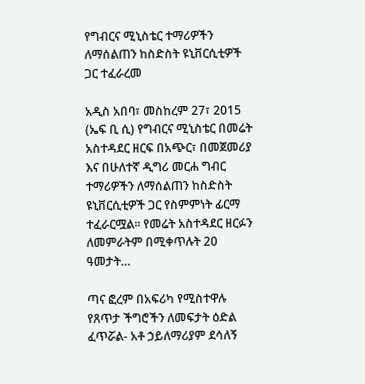የግብርና ሚኒስቴር ተማሪዎችን ለማሰልጠን ከስድስት ዩኒቨርሲቲዎች ጋር ተፈራረመ

አዲስ አበባ፣ መስከረም 27፣ 2015 (ኤፍ ቢ ሲ) የግብርና ሚኒስቴር በመሬት አስተዳደር ዘርፍ በአጭር፣ በመጀመሪያ እና በሁለተኛ ዲግሪ መርሐ ግብር ተማሪዎችን ለማሰልጠን ከስድስት ዩኒቨርሲቲዎች ጋር የስምምነት ፊርማ ተፈራርሟል። የመሬት አስተዳደር ዘርፉን ለመምራትም በሚቀጥሉት 20 ዓመታት…

ጣና ፎረም በአፍሪካ የሚስተዋሉ የጸጥታ ችግሮችን ለመፍታት ዕድል ፈጥሯል- አቶ ኃይለማሪያም ደሳለኝ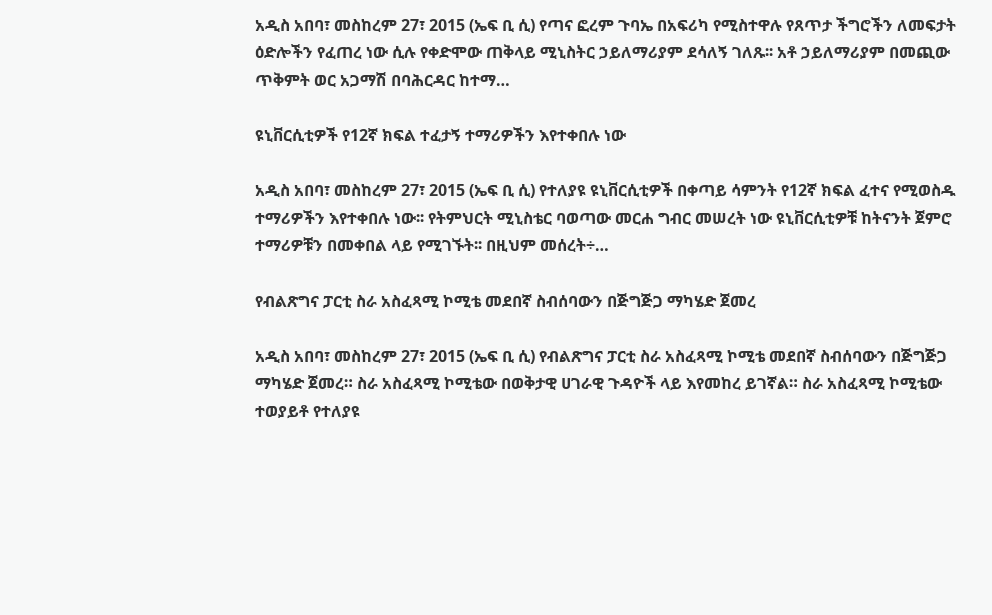አዲስ አበባ፣ መስከረም 27፣ 2015 (ኤፍ ቢ ሲ) የጣና ፎረም ጉባኤ በአፍሪካ የሚስተዋሉ የጸጥታ ችግሮችን ለመፍታት ዕድሎችን የፈጠረ ነው ሲሉ የቀድሞው ጠቅላይ ሚኒስትር ኃይለማሪያም ደሳለኝ ገለጹ፡፡ አቶ ኃይለማሪያም በመጪው ጥቅምት ወር አጋማሽ በባሕርዳር ከተማ…

ዩኒቨርሲቲዎች የ12ኛ ክፍል ተፈታኝ ተማሪዎችን እየተቀበሉ ነው

አዲስ አበባ፣ መስከረም 27፣ 2015 (ኤፍ ቢ ሲ) የተለያዩ ዩኒቨርሲቲዎች በቀጣይ ሳምንት የ12ኛ ክፍል ፈተና የሚወስዱ ተማሪዎችን እየተቀበሉ ነው፡፡ የትምህርት ሚኒስቴር ባወጣው መርሐ ግብር መሠረት ነው ዩኒቨርሲቲዎቹ ከትናንት ጀምሮ ተማሪዎቹን በመቀበል ላይ የሚገኙት፡፡ በዚህም መሰረት÷…

የብልጽግና ፓርቲ ስራ አስፈጻሚ ኮሚቴ መደበኛ ስብሰባውን በጅግጅጋ ማካሄድ ጀመረ

አዲስ አበባ፣ መስከረም 27፣ 2015 (ኤፍ ቢ ሲ) የብልጽግና ፓርቲ ስራ አስፈጻሚ ኮሚቴ መደበኛ ስብሰባውን በጅግጅጋ ማካሄድ ጀመረ። ስራ አስፈጻሚ ኮሚቴው በወቅታዊ ሀገራዊ ጉዳዮች ላይ እየመከረ ይገኛል። ስራ አስፈጻሚ ኮሚቴው ተወያይቶ የተለያዩ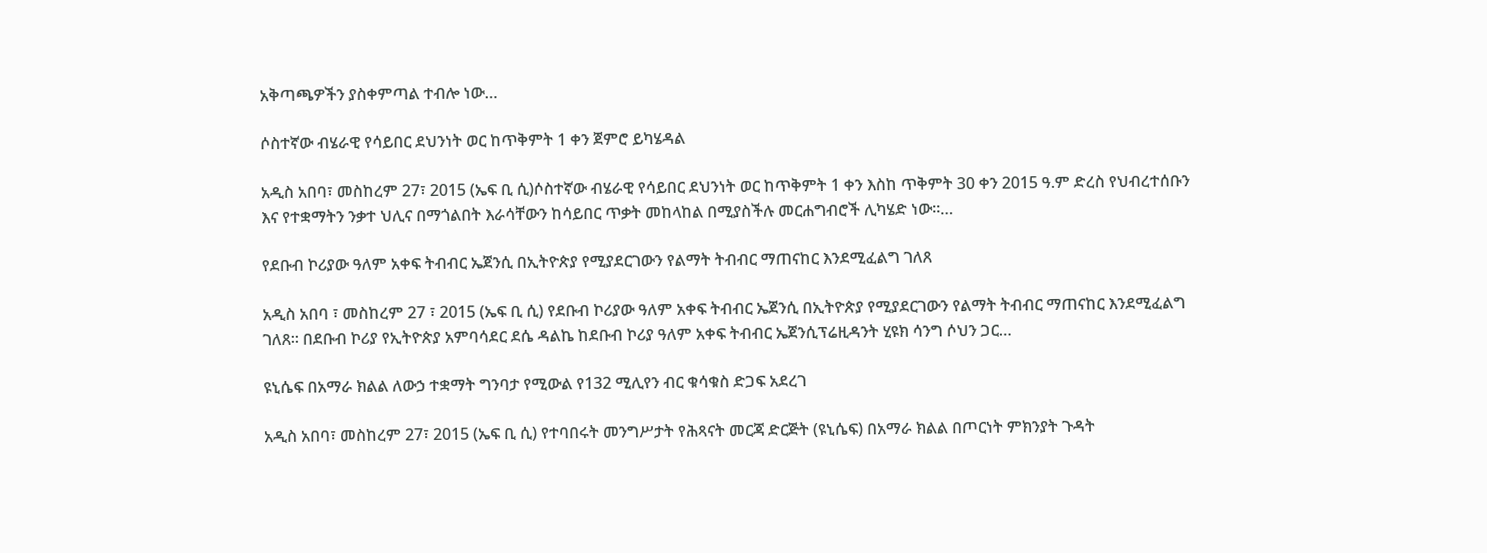አቅጣጫዎችን ያስቀምጣል ተብሎ ነው…

ሶስተኛው ብሄራዊ የሳይበር ደህንነት ወር ከጥቅምት 1 ቀን ጀምሮ ይካሄዳል

አዲስ አበባ፣ መስከረም 27፣ 2015 (ኤፍ ቢ ሲ)ሶስተኛው ብሄራዊ የሳይበር ደህንነት ወር ከጥቅምት 1 ቀን እስከ ጥቅምት 30 ቀን 2015 ዓ.ም ድረስ የህብረተሰቡን እና የተቋማትን ንቃተ ህሊና በማጎልበት እራሳቸውን ከሳይበር ጥቃት መከላከል በሚያስችሉ መርሐግብሮች ሊካሄድ ነው።…

የደቡብ ኮሪያው ዓለም አቀፍ ትብብር ኤጀንሲ በኢትዮጵያ የሚያደርገውን የልማት ትብብር ማጠናከር እንደሚፈልግ ገለጸ

አዲስ አበባ ፣ መስከረም 27 ፣ 2015 (ኤፍ ቢ ሲ) የደቡብ ኮሪያው ዓለም አቀፍ ትብብር ኤጀንሲ በኢትዮጵያ የሚያደርገውን የልማት ትብብር ማጠናከር እንደሚፈልግ ገለጸ። በደቡብ ኮሪያ የኢትዮጵያ አምባሳደር ደሴ ዳልኬ ከደቡብ ኮሪያ ዓለም አቀፍ ትብብር ኤጀንሲፕሬዚዳንት ሂዩክ ሳንግ ሶህን ጋር…

ዩኒሴፍ በአማራ ክልል ለውኃ ተቋማት ግንባታ የሚውል የ132 ሚሊየን ብር ቁሳቁስ ድጋፍ አደረገ

አዲስ አበባ፣ መስከረም 27፣ 2015 (ኤፍ ቢ ሲ) የተባበሩት መንግሥታት የሕጻናት መርጃ ድርጅት (ዩኒሴፍ) በአማራ ክልል በጦርነት ምክንያት ጉዳት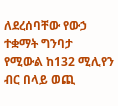ለደረሰባቸው የውኃ ተቋማት ግንባታ የሚውል ከ132 ሚሊየን ብር በላይ ወጪ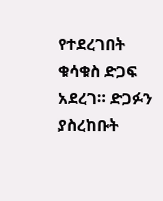የተደረገበት ቁሳቁስ ድጋፍ አደረገ። ድጋፉን ያስረከቡት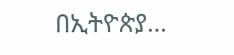በኢትዮጵያ…